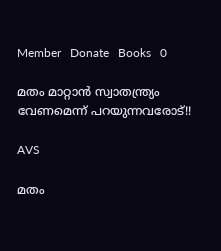Member   Donate   Books   0

മതം മാറ്റാൻ സ്വാതന്ത്ര്യം വേണമെന്ന് പറയുന്നവരോട്!!

AVS

മതം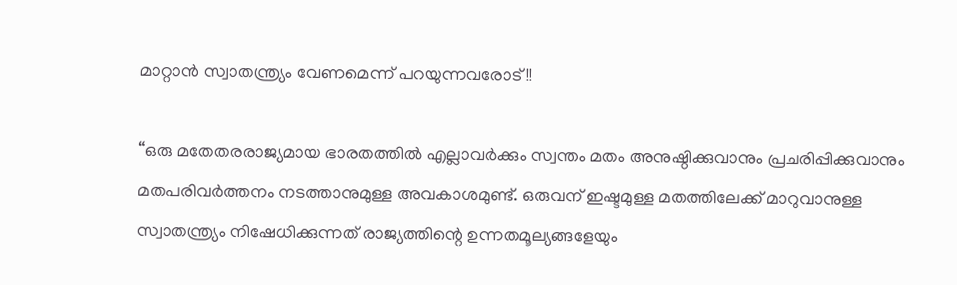മാറ്റാൻ സ്വാതന്ത്ര്യം വേണമെന്ന് പറയുന്നവരോട്!!

“ഒരു മതേതരരാജ്യമായ ഭാരതത്തിൽ എല്ലാവർക്കും സ്വന്തം മതം അനുഷ്ഠിക്കുവാനും പ്രചരിപ്പിക്കുവാനും മതപരിവർത്തനം നടത്താനുമുള്ള അവകാശമുണ്ട്. ഒരുവന് ഇഷ്ടമുള്ള മതത്തിലേക്ക് മാറുവാനുള്ള സ്വാതന്ത്ര്യം നിഷേധിക്കുന്നത് രാജ്യത്തിന്റെ ഉന്നതമൂല്യങ്ങളേയും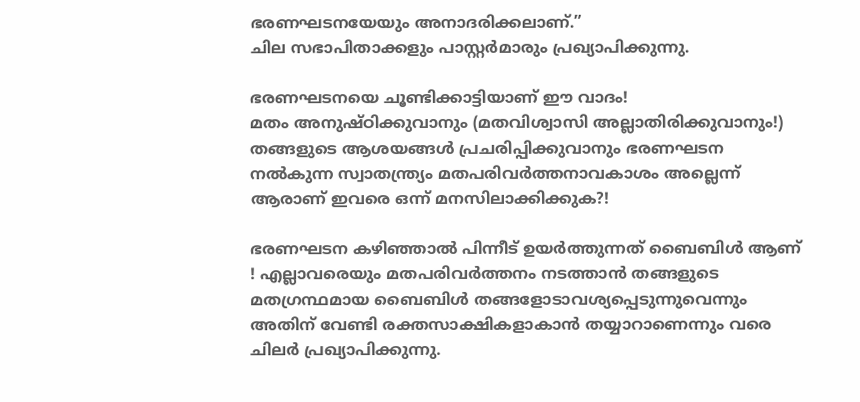ഭരണഘടനയേയും അനാദരിക്കലാണ്.”
ചില സഭാപിതാക്കളും പാസ്റ്റർമാരും പ്രഖ്യാപിക്കുന്നു.

ഭരണഘടനയെ ചൂണ്ടിക്കാട്ടിയാണ് ഈ വാദം!
മതം അനുഷ്ഠിക്കുവാനും (മതവിശ്വാസി അല്ലാതിരിക്കുവാനും!) തങ്ങളുടെ ആശയങ്ങൾ പ്രചരിപ്പിക്കുവാനും ഭരണഘടന നൽകുന്ന സ്വാതന്ത്ര്യം മതപരിവർത്തനാവകാശം അല്ലെന്ന് ആരാണ് ഇവരെ ഒന്ന് മനസിലാക്കിക്കുക?!

ഭരണഘടന കഴിഞ്ഞാൽ പിന്നീട് ഉയർത്തുന്നത് ബൈബിൾ ആണ് ! എല്ലാവരെയും മതപരിവർത്തനം നടത്താൻ തങ്ങളുടെ മതഗ്രന്ഥമായ ബൈബിൾ തങ്ങളോടാവശ്യപ്പെടുന്നുവെന്നും അതിന് വേണ്ടി രക്തസാക്ഷികളാകാൻ തയ്യാറാണെന്നും വരെ ചിലർ പ്രഖ്യാപിക്കുന്നു.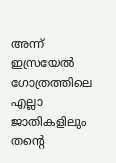അന്ന് ഇസ്രയേൽ ഗോത്രത്തിലെ എല്ലാ ജാതികളിലും തൻ്റെ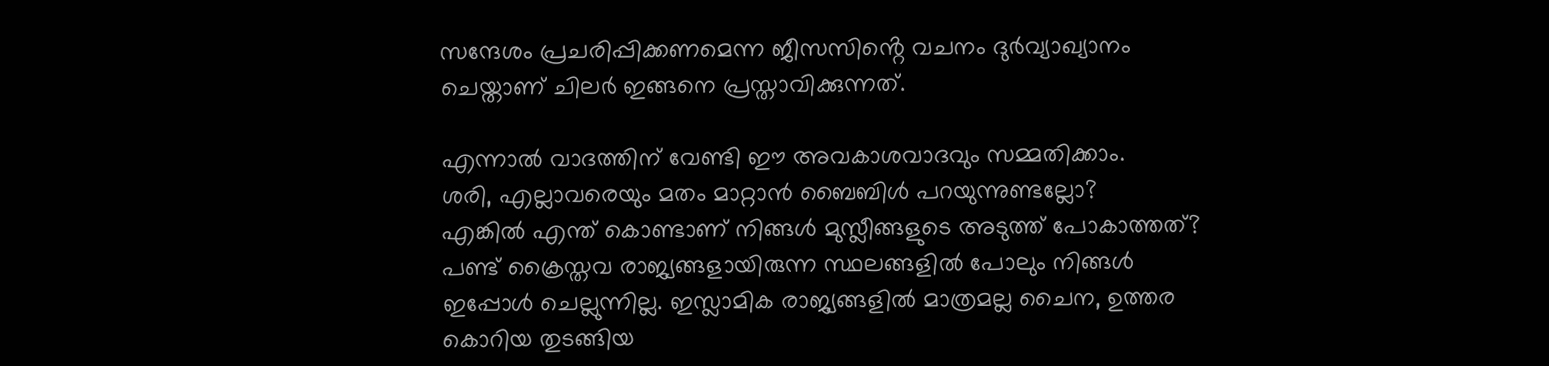സന്ദേശം പ്രചരിപ്പിക്കണമെന്ന ജീസസിൻ്റെ വചനം ദുർവ്യാഖ്യാനം ചെയ്താണ് ചിലർ ഇങ്ങനെ പ്രസ്താവിക്കുന്നത്.

എന്നാൽ വാദത്തിന് വേണ്ടി ഈ അവകാശവാദവും സമ്മതിക്കാം.
ശരി, എല്ലാവരെയും മതം മാറ്റാൻ ബൈബിൾ പറയുന്നുണ്ടല്ലോ?
എങ്കിൽ എന്ത് കൊണ്ടാണ് നിങ്ങൾ മുസ്ലീങ്ങളുടെ അടുത്ത് പോകാത്തത്? പണ്ട് ക്രൈസ്തവ രാജ്യങ്ങളായിരുന്ന സ്ഥലങ്ങളിൽ പോലും നിങ്ങൾ ഇപ്പോൾ ചെല്ലുന്നില്ല. ഇസ്ലാമിക രാജ്യങ്ങളിൽ മാത്രമല്ല ചൈന, ഉത്തര കൊറിയ തുടങ്ങിയ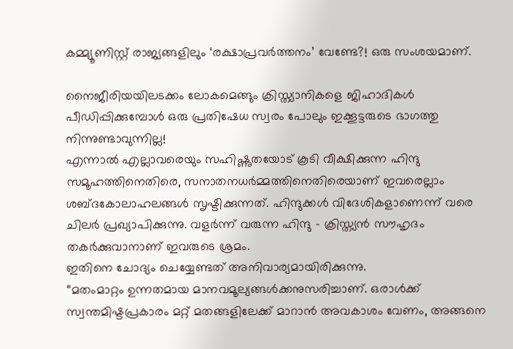കമ്മ്യൂണിസ്റ്റ് രാജ്യങ്ങളിലും ‘രക്ഷാപ്രവർത്തനം’ വേണ്ടേ?! ഒരു സംശയമാണ്.

നൈജീരിയയിലടക്കം ലോകമെങ്ങും ക്രിസ്ത്യാനികളെ ജിഹാദികൾ പീഡിപ്പിക്കുമ്പോൾ ഒരു പ്രതിഷേധ സ്വരം പോലും ഇക്കൂട്ടരുടെ ഭാഗത്തു നിന്നുണ്ടാവുന്നില്ല!
എന്നാൽ എല്ലാവരെയും സഹിഷ്ണുതയോട് കൂടി വീക്ഷിക്കുന്ന ഹിന്ദു സമൂഹത്തിനെതിരെ, സനാതനധർമ്മത്തിനെതിരെയാണ് ഇവരെല്ലാം ശബ്ദകോലാഹലങ്ങൾ സൃഷ്ടിക്കുന്നത്. ഹിന്ദുക്കൾ വിദേശികളാണെന്ന് വരെ ചിലർ പ്രഖ്യാപിക്കുന്നു. വളർന്ന് വരുന്ന ഹിന്ദു – ക്രിസ്ത്യൻ സൗഹൃദം തകർക്കുവാനാണ് ഇവരുടെ ശ്രമം.
ഇതിനെ ചോദ്യം ചെയ്യേണ്ടത് അനിവാര്യമായിരിക്കുന്നു.
“മതംമാറ്റം ഉന്നതമായ മാനവമൂല്യങ്ങൾക്കനുസരിച്ചാണ്. ഒരാൾക്ക് സ്വന്തമിഷ്ടപ്രകാരം മറ്റ് മതങ്ങളിലേക്ക് മാറാൻ അവകാശം വേണം, അങ്ങനെ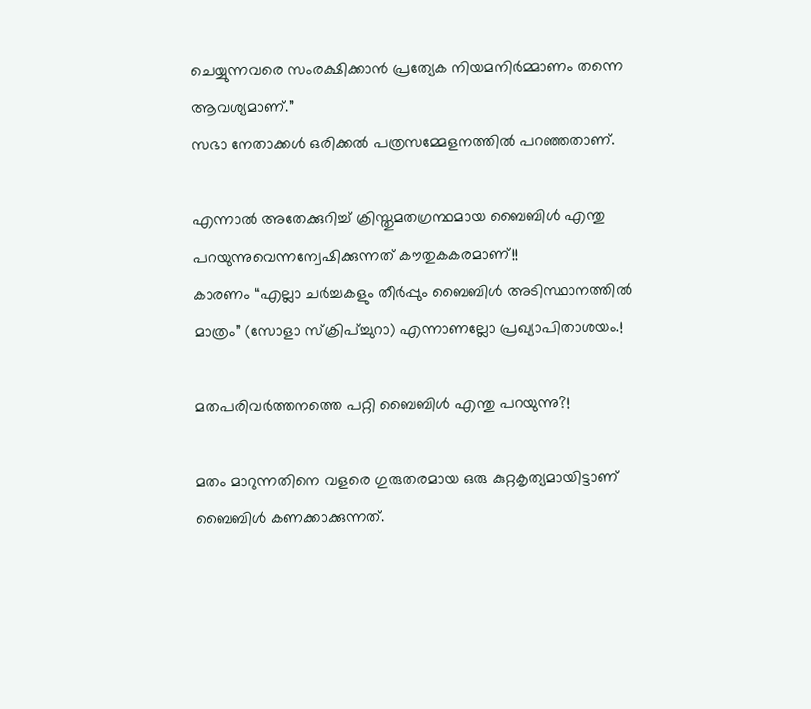ചെയ്യുന്നവരെ സംരക്ഷിക്കാൻ പ്രത്യേക നിയമനിർമ്മാണം തന്നെ ആവശ്യമാണ്.”
സഭാ നേതാക്കൾ ഒരിക്കൽ പത്രസമ്മേളനത്തിൽ പറഞ്ഞതാണ്.

എന്നാൽ അതേക്കുറിച്ച് ക്രിസ്തുമതഗ്രന്ഥമായ ബൈബിൾ എന്തു പറയുന്നുവെന്നന്വേഷിക്കുന്നത് കൗതുകകരമാണ്!!
കാരണം “എല്ലാ ചർച്ചകളും തീർപ്പും ബൈബിൾ അടിസ്ഥാനത്തിൽ മാത്രം” (സോളാ സ്ക്രിപ്ച്ചുറാ) എന്നാണല്ലോ പ്രഖ്യാപിതാശയം.!

മതപരിവർത്തനത്തെ പറ്റി ബൈബിൾ എന്തു പറയുന്നു?!

മതം മാറുന്നതിനെ വളരെ ഗുരുതരമായ ഒരു കുറ്റകൃത്യമായിട്ടാണ് ബൈബിൾ കണക്കാക്കുന്നത്.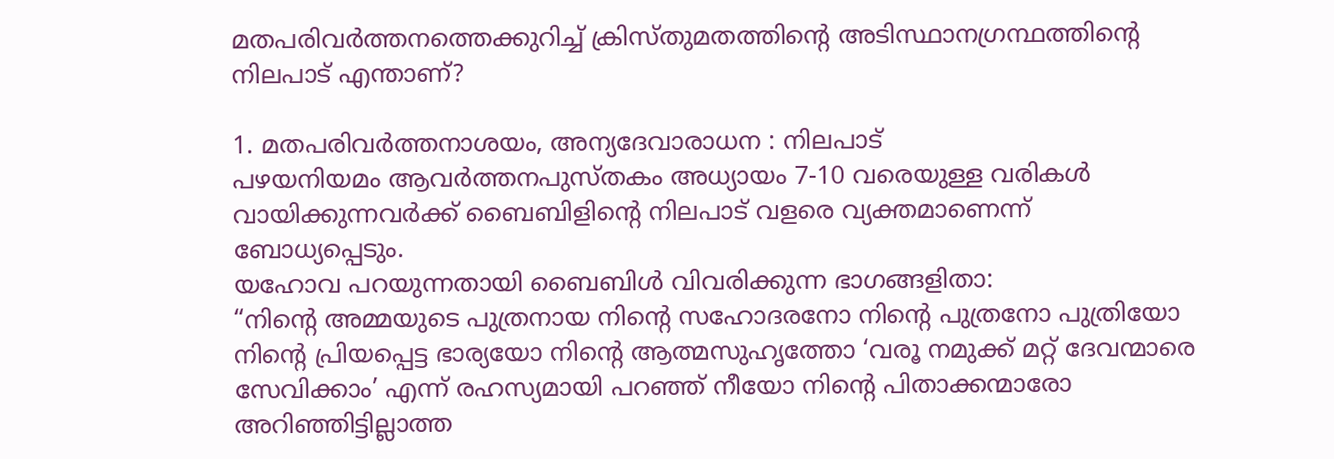മതപരിവർത്തനത്തെക്കുറിച്ച് ക്രിസ്തുമതത്തിന്റെ അടിസ്ഥാനഗ്രന്ഥത്തിന്റെ നിലപാട് എന്താണ്?

1. മതപരിവർത്തനാശയം, അന്യദേവാരാധന : നിലപാട്
പഴയനിയമം ആവർത്തനപുസ്തകം അധ്യായം 7-10 വരെയുള്ള വരികൾ വായിക്കുന്നവർക്ക് ബൈബിളിന്റെ നിലപാട് വളരെ വ്യക്തമാണെന്ന് ബോധ്യപ്പെടും.
യഹോവ പറയുന്നതായി ബൈബിൾ വിവരിക്കുന്ന ഭാഗങ്ങളിതാ:
“നിന്റെ അമ്മയുടെ പുത്രനായ നിന്റെ സഹോദരനോ നിന്റെ പുത്രനോ പുത്രിയോ നിന്റെ പ്രിയപ്പെട്ട ഭാര്യയോ നിന്റെ ആത്മസുഹൃത്തോ ‘വരൂ നമുക്ക് മറ്റ് ദേവന്മാരെ സേവിക്കാം’ എന്ന് രഹസ്യമായി പറഞ്ഞ് നീയോ നിന്റെ പിതാക്കന്മാരോ അറിഞ്ഞിട്ടില്ലാത്ത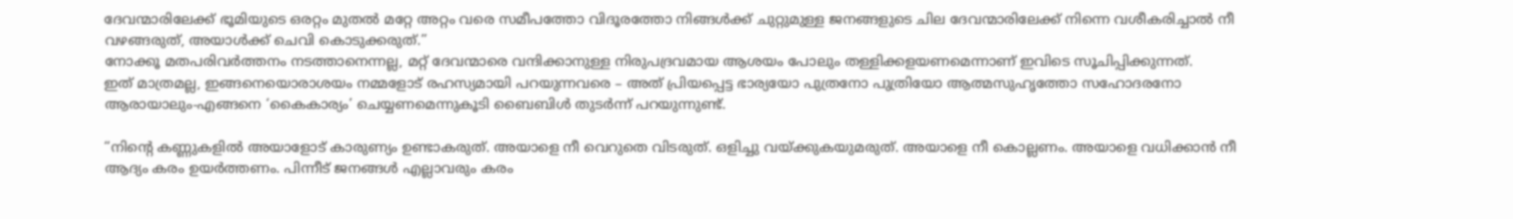ദേവന്മാരിലേക്ക് ഭൂമിയുടെ ഒരറ്റം മുതൽ മറ്റേ അറ്റം വരെ സമീപത്തോ വിദൂരത്തോ നിങ്ങൾക്ക് ചുറ്റുമുള്ള ജനങ്ങളുടെ ചില ദേവന്മാരിലേക്ക് നിന്നെ വശീകരിച്ചാൽ നീ വഴങ്ങരുത്, അയാൾക്ക് ചെവി കൊടുക്കരുത്.”
നോക്കൂ മതപരിവർത്തനം നടത്താനെന്നല്ല, മറ്റ് ദേവന്മാരെ വന്ദിക്കാനുള്ള നിരുപദ്രവമായ ആശയം പോലും തള്ളിക്കളയണമെന്നാണ് ഇവിടെ സൂചിപ്പിക്കുന്നത്.
ഇത് മാത്രമല്ല, ഇങ്ങനെയൊരാശയം നമ്മളോട് രഹസ്യമായി പറയുന്നവരെ – അത് പ്രിയപ്പെട്ട ഭാര്യയോ പുത്രനോ പുത്രിയോ ആത്മസുഹൃത്തോ സഹോദരനോ ആരായാലും-എങ്ങനെ ‘കൈകാര്യം’ ചെയ്യണമെന്നുകൂടി ബൈബിൾ തുടർന്ന് പറയുന്നുണ്ട്.

“നിന്റെ കണ്ണുകളിൽ അയാളോട് കാരുണ്യം ഉണ്ടാകരുത്. അയാളെ നീ വെറുതെ വിടരുത്. ഒളിച്ചു വയ്ക്കുകയുമരുത്. അയാളെ നീ കൊല്ലണം. അയാളെ വധിക്കാൻ നീ ആദ്യം കരം ഉയർത്തണം. പിന്നീട് ജനങ്ങൾ എല്ലാവരും കരം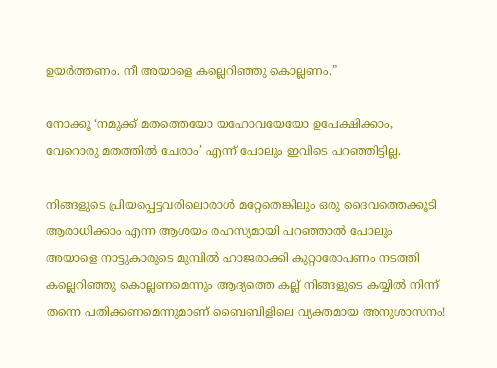ഉയർത്തണം. നീ അയാളെ കല്ലെറിഞ്ഞു കൊല്ലണം.”

നോക്കൂ ‘നമുക്ക് മതത്തെയോ യഹോവയേയോ ഉപേക്ഷിക്കാം, വേറൊരു മതത്തിൽ ചേരാം’ എന്ന് പോലും ഇവിടെ പറഞ്ഞിട്ടില്ല.

നിങ്ങളുടെ പ്രിയപ്പെട്ടവരിലൊരാൾ മറ്റേതെങ്കിലും ഒരു ദൈവത്തെക്കൂടി ആരാധിക്കാം എന്ന ആശയം രഹസ്യമായി പറഞ്ഞാൽ പോലും അയാളെ നാട്ടുകാരുടെ മുമ്പിൽ ഹാജരാക്കി കുറ്റാരോപണം നടത്തി കല്ലെറിഞ്ഞു കൊല്ലണമെന്നും ആദ്യത്തെ കല്ല് നിങ്ങളുടെ കയ്യിൽ നിന്ന് തന്നെ പതിക്കണമെന്നുമാണ് ബൈബിളിലെ വ്യക്തമായ അനുശാസനം!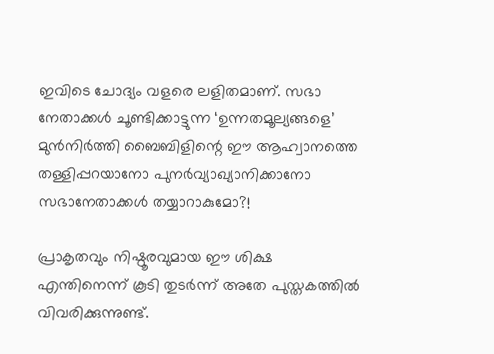ഇവിടെ ചോദ്യം വളരെ ലളിതമാണ്. സഭാ നേതാക്കൾ ചൂണ്ടിക്കാട്ടുന്ന ‘ഉന്നതമൂല്യങ്ങളെ’ മുൻനിർത്തി ബൈബിളിന്റെ ഈ ആഹ്വാനത്തെ തള്ളിപ്പറയാനോ പുനർവ്യാഖ്യാനിക്കാനോ സഭാനേതാക്കൾ തയ്യാറാകുമോ?!

പ്രാകൃതവും നിഷ്ഠൂരവുമായ ഈ ശിക്ഷ എന്തിനെന്ന് കൂടി തുടർന്ന് അതേ പുസ്തകത്തിൽ വിവരിക്കുന്നുണ്ട്.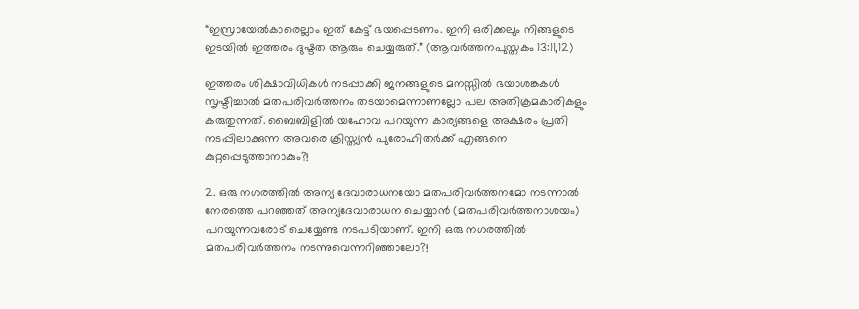“ഇസ്രായേൽകാരെല്ലാം ഇത് കേട്ട് ഭയപ്പെടണം. ഇനി ഒരിക്കലും നിങ്ങളുടെ ഇടയിൽ ഇത്തരം ദുഷ്ടത ആരും ചെയ്യരുത്.” (ആവർത്തനപുസ്തകം 13:11,12)

ഇത്തരം ശിക്ഷാവിധികൾ നടപ്പാക്കി ജനങ്ങളുടെ മനസ്സിൽ ഭയാശങ്കകൾ സൃഷ്ടിച്ചാൽ മതപരിവർത്തനം തടയാമെന്നാണല്ലോ പല അതിക്രമകാരികളും കരുതുന്നത്. ബൈബിളിൽ യഹോവ പറയുന്ന കാര്യങ്ങളെ അക്ഷരം പ്രതി നടപ്പിലാക്കുന്ന അവരെ ക്രിസ്ത്യൻ പുരോഹിതർക്ക് എങ്ങനെ കുറ്റപ്പെടുത്താനാകും?!

2. ഒരു നഗരത്തിൽ അന്യ ദേവാരാധനയോ മതപരിവർത്തനമോ നടന്നാൽ
നേരത്തെ പറഞ്ഞത് അന്യദേവാരാധന ചെയ്യാൻ (മതപരിവർത്തനാശയം) പറയുന്നവരോട് ചെയ്യേണ്ട നടപടിയാണ്. ഇനി ഒരു നഗരത്തിൽ മതപരിവർത്തനം നടന്നുവെന്നറിഞ്ഞാലോ?!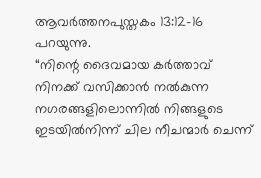ആവർത്തനപുസ്തകം 13:12-16 പറയുന്നു.
“നിന്റെ ദൈവമായ കർത്താവ് നിനക്ക് വസിക്കാൻ നൽകുന്ന നഗരങ്ങളിലൊന്നിൽ നിങ്ങളുടെ ഇടയിൽനിന്ന് ചില നീചന്മാർ ചെന്ന്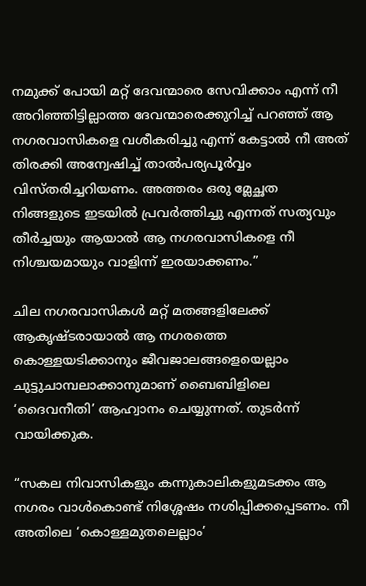നമുക്ക് പോയി മറ്റ് ദേവന്മാരെ സേവിക്കാം എന്ന് നീ അറിഞ്ഞിട്ടില്ലാത്ത ദേവന്മാരെക്കുറിച്ച് പറഞ്ഞ് ആ നഗരവാസികളെ വശീകരിച്ചു എന്ന് കേട്ടാൽ നീ അത് തിരക്കി അന്വേഷിച്ച് താൽപര്യപൂർവ്വം വിസ്തരിച്ചറിയണം. അത്തരം ഒരു മ്ലേച്ഛത നിങ്ങളുടെ ഇടയിൽ പ്രവർത്തിച്ചു എന്നത് സത്യവും തീർച്ചയും ആയാൽ ആ നഗരവാസികളെ നീ നിശ്ചയമായും വാളിന്ന് ഇരയാക്കണം.”

ചില നഗരവാസികൾ മറ്റ് മതങ്ങളിലേക്ക് ആകൃഷ്ടരായാൽ ആ നഗരത്തെ കൊള്ളയടിക്കാനും ജീവജാലങ്ങളെയെല്ലാം ചുട്ടുചാമ്പലാക്കാനുമാണ് ബൈബിളിലെ ‘ദൈവനീതി’ ആഹ്വാനം ചെയ്യുന്നത്. തുടർന്ന് വായിക്കുക.

“സകല നിവാസികളും കന്നുകാലികളുമടക്കം ആ നഗരം വാൾകൊണ്ട് നിശ്ശേഷം നശിപ്പിക്കപ്പെടണം. നീ അതിലെ ‘കൊള്ളമുതലെല്ലാം’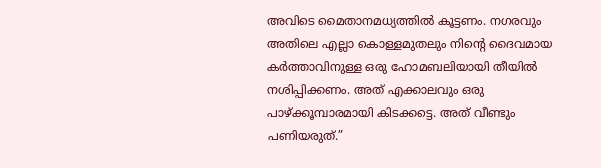അവിടെ മൈതാനമധ്യത്തിൽ കൂട്ടണം. നഗരവും അതിലെ എല്ലാ കൊള്ളമുതലും നിന്റെ ദൈവമായ കർത്താവിനുള്ള ഒരു ഹോമബലിയായി തീയിൽ നശിപ്പിക്കണം. അത് എക്കാലവും ഒരു പാഴ്ക്കൂമ്പാരമായി കിടക്കട്ടെ. അത് വീണ്ടും പണിയരുത്.”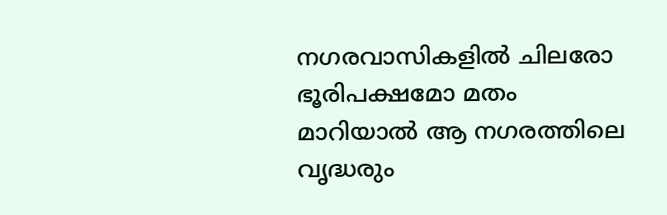നഗരവാസികളിൽ ചിലരോ ഭൂരിപക്ഷമോ മതം മാറിയാൽ ആ നഗരത്തിലെ വൃദ്ധരും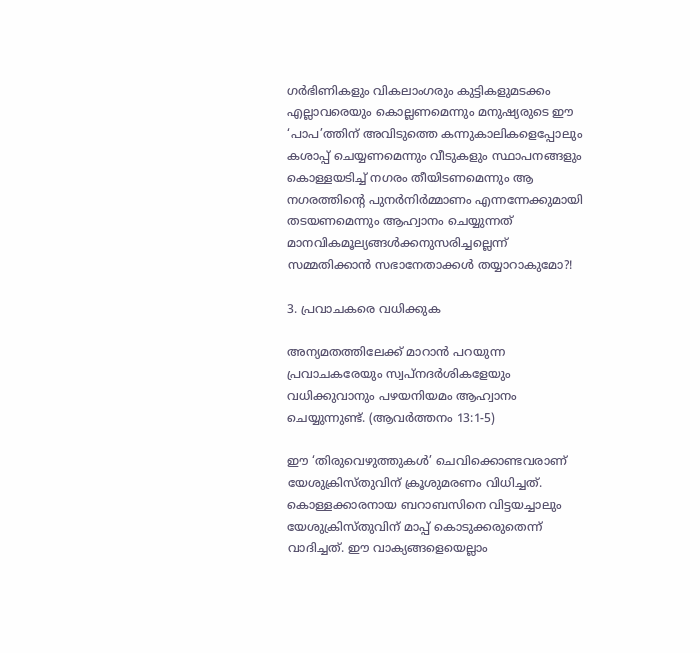ഗർഭിണികളും വികലാംഗരും കുട്ടികളുമടക്കം എല്ലാവരെയും കൊല്ലണമെന്നും മനുഷ്യരുടെ ഈ ‘പാപ’ത്തിന് അവിടുത്തെ കന്നുകാലികളെപ്പോലും കശാപ്പ് ചെയ്യണമെന്നും വീടുകളും സ്ഥാപനങ്ങളും കൊള്ളയടിച്ച് നഗരം തീയിടണമെന്നും ആ നഗരത്തിന്റെ പുനർനിർമ്മാണം എന്നന്നേക്കുമായി തടയണമെന്നും ആഹ്വാനം ചെയ്യുന്നത് മാനവികമൂല്യങ്ങൾക്കനുസരിച്ചല്ലെന്ന് സമ്മതിക്കാൻ സഭാനേതാക്കൾ തയ്യാറാകുമോ?!

3. പ്രവാചകരെ വധിക്കുക

അന്യമതത്തിലേക്ക് മാറാൻ പറയുന്ന പ്രവാചകരേയും സ്വപ്നദർശികളേയും വധിക്കുവാനും പഴയനിയമം ആഹ്വാനം ചെയ്യുന്നുണ്ട്. (ആവർത്തനം 13:1-5)

ഈ ‘തിരുവെഴുത്തുകൾ’ ചെവിക്കൊണ്ടവരാണ് യേശുക്രിസ്തുവിന് ക്രൂശുമരണം വിധിച്ചത്. കൊള്ളക്കാരനായ ബറാബസിനെ വിട്ടയച്ചാലും യേശുക്രിസ്തുവിന് മാപ്പ് കൊടുക്കരുതെന്ന് വാദിച്ചത്. ഈ വാക്യങ്ങളെയെല്ലാം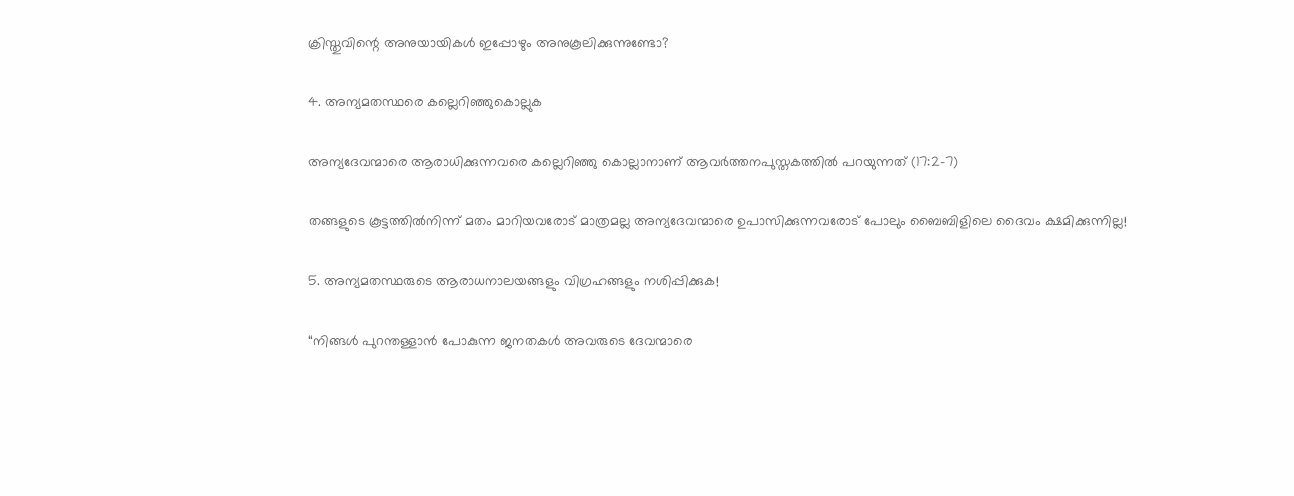ക്രിസ്തുവിന്റെ അനുയായികൾ ഇപ്പോഴും അനുകൂലിക്കുന്നുണ്ടോ?

4. അന്യമതസ്ഥരെ കല്ലെറിഞ്ഞുകൊല്ലുക

അന്യദേവന്മാരെ ആരാധിക്കുന്നവരെ കല്ലെറിഞ്ഞു കൊല്ലാനാണ് ആവർത്തനപുസ്തകത്തിൽ പറയുന്നത് (17:2-7)

തങ്ങളുടെ കൂട്ടത്തിൽനിന്ന് മതം മാറിയവരോട് മാത്രമല്ല അന്യദേവന്മാരെ ഉപാസിക്കുന്നവരോട് പോലും ബൈബിളിലെ ദൈവം ക്ഷമിക്കുന്നില്ല!

5. അന്യമതസ്ഥരുടെ ആരാധനാലയങ്ങളും വിഗ്രഹങ്ങളും നശിപ്പിക്കുക!

“നിങ്ങൾ പുറന്തള്ളാൻ പോകുന്ന ജനതകൾ അവരുടെ ദേവന്മാരെ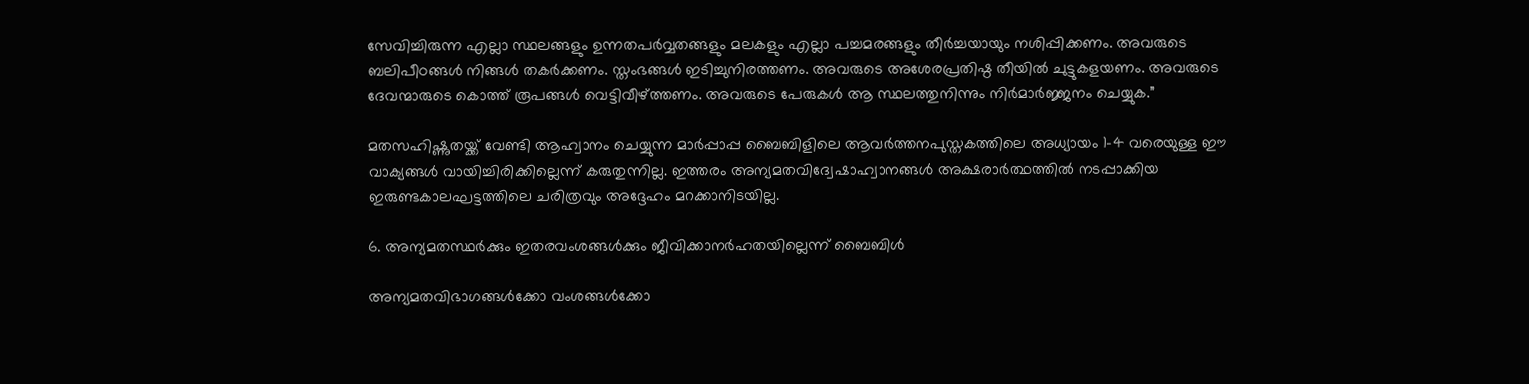സേവിച്ചിരുന്ന എല്ലാ സ്ഥലങ്ങളും ഉന്നതപർവ്വതങ്ങളും മലകളും എല്ലാ പച്ചമരങ്ങളും തീർച്ചയായും നശിപ്പിക്കണം. അവരുടെ ബലിപീഠങ്ങൾ നിങ്ങൾ തകർക്കണം. സ്തംഭങ്ങൾ ഇടിച്ചുനിരത്തണം. അവരുടെ അശേരപ്രതിഷ്ഠ തീയിൽ ചുട്ടുകളയണം. അവരുടെ ദേവന്മാരുടെ കൊത്ത് രൂപങ്ങൾ വെട്ടിവീഴ്ത്തണം. അവരുടെ പേരുകൾ ആ സ്ഥലത്തുനിന്നും നിർമാർജ്ജനം ചെയ്യുക.”

മതസഹിഷ്ണുതയ്ക്ക് വേണ്ടി ആഹ്വാനം ചെയ്യുന്ന മാർപ്പാപ്പ ബൈബിളിലെ ആവർത്തനപുസ്തകത്തിലെ അധ്യായം 1-4 വരെയുള്ള ഈ വാക്യങ്ങൾ വായിച്ചിരിക്കില്ലെന്ന് കരുതുന്നില്ല. ഇത്തരം അന്യമതവിദ്വേഷാഹ്വാനങ്ങൾ അക്ഷരാർത്ഥത്തിൽ നടപ്പാക്കിയ ഇരുണ്ടകാലഘട്ടത്തിലെ ചരിത്രവും അദ്ദേഹം മറക്കാനിടയില്ല.

6. അന്യമതസ്ഥർക്കും ഇതരവംശങ്ങൾക്കും ജീവിക്കാനർഹതയില്ലെന്ന് ബൈബിൾ

അന്യമതവിഭാഗങ്ങൾക്കോ വംശങ്ങൾക്കോ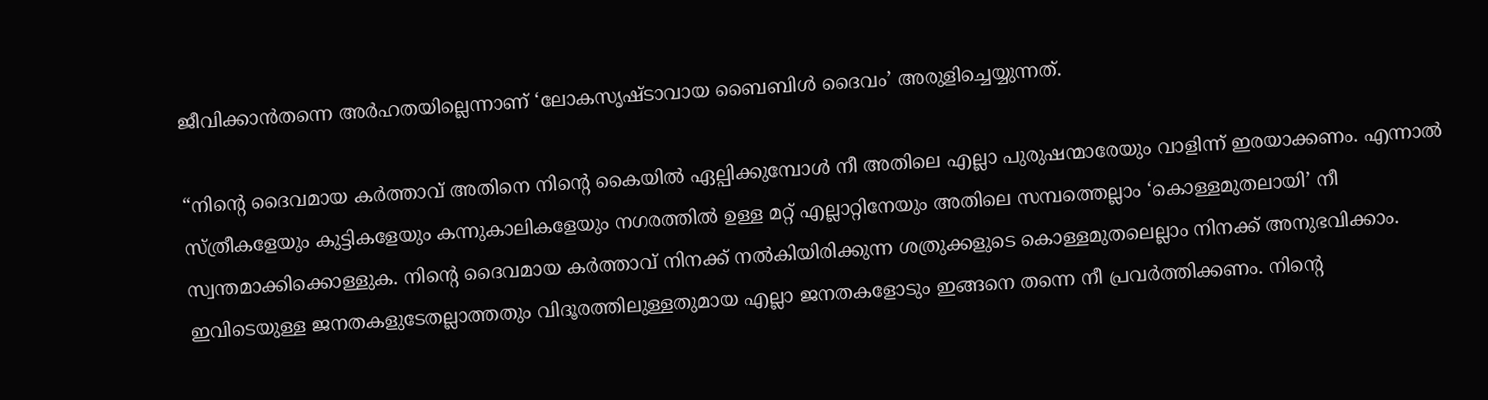ജീവിക്കാൻതന്നെ അർഹതയില്ലെന്നാണ് ‘ലോകസൃഷ്ടാവായ ബൈബിൾ ദൈവം’ അരുളിച്ചെയ്യുന്നത്.

“നിന്റെ ദൈവമായ കർത്താവ് അതിനെ നിന്റെ കൈയിൽ ഏല്പിക്കുമ്പോൾ നീ അതിലെ എല്ലാ പുരുഷന്മാരേയും വാളിന്ന് ഇരയാക്കണം. എന്നാൽ സ്ത്രീകളേയും കുട്ടികളേയും കന്നുകാലികളേയും നഗരത്തിൽ ഉള്ള മറ്റ് എല്ലാറ്റിനേയും അതിലെ സമ്പത്തെല്ലാം ‘കൊള്ളമുതലായി’ നീ സ്വന്തമാക്കിക്കൊള്ളുക. നിന്റെ ദൈവമായ കർത്താവ് നിനക്ക് നൽകിയിരിക്കുന്ന ശത്രുക്കളുടെ കൊള്ളമുതലെല്ലാം നിനക്ക് അനുഭവിക്കാം. ഇവിടെയുള്ള ജനതകളുടേതല്ലാത്തതും വിദൂരത്തിലുള്ളതുമായ എല്ലാ ജനതകളോടും ഇങ്ങനെ തന്നെ നീ പ്രവർത്തിക്കണം. നിന്റെ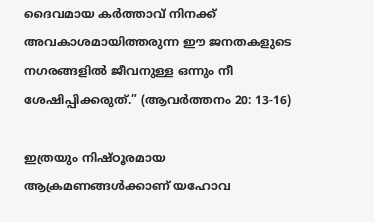ദൈവമായ കർത്താവ് നിനക്ക് അവകാശമായിത്തരുന്ന ഈ ജനതകളുടെ നഗരങ്ങളിൽ ജീവനുള്ള ഒന്നും നീ ശേഷിപ്പിക്കരുത്.” (ആവർത്തനം 20: 13-16)

ഇത്രയും നിഷ്ഠൂരമായ ആക്രമണങ്ങൾക്കാണ് യഹോവ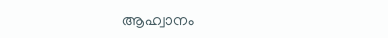ആഹ്വാനം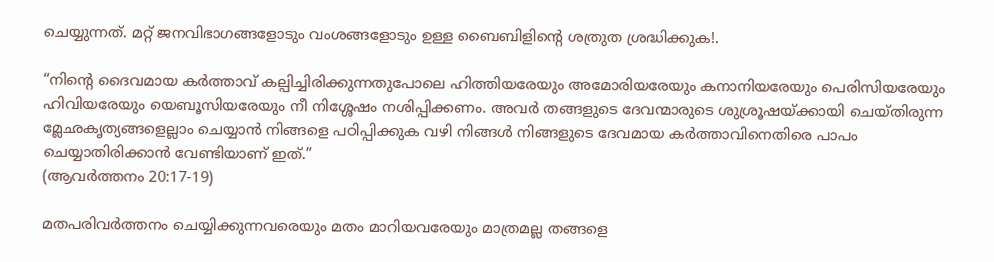ചെയ്യുന്നത്. മറ്റ് ജനവിഭാഗങ്ങളോടും വംശങ്ങളോടും ഉള്ള ബൈബിളിന്റെ ശത്രുത ശ്രദ്ധിക്കുക!.

“നിന്റെ ദൈവമായ കർത്താവ് കല്പിച്ചിരിക്കുന്നതുപോലെ ഹിത്തിയരേയും അമോരിയരേയും കനാനിയരേയും പെരിസിയരേയും ഹിവിയരേയും യെബൂസിയരേയും നീ നിശ്ശേഷം നശിപ്പിക്കണം. അവർ തങ്ങളുടെ ദേവന്മാരുടെ ശുശ്രൂഷയ്ക്കായി ചെയ്തിരുന്ന മ്ലേഛകൃത്യങ്ങളെല്ലാം ചെയ്യാൻ നിങ്ങളെ പഠിപ്പിക്കുക വഴി നിങ്ങൾ നിങ്ങളുടെ ദേവമായ കർത്താവിനെതിരെ പാപം ചെയ്യാതിരിക്കാൻ വേണ്ടിയാണ് ഇത്.”
(ആവർത്തനം 20:17-19)

മതപരിവർത്തനം ചെയ്യിക്കുന്നവരെയും മതം മാറിയവരേയും മാത്രമല്ല തങ്ങളെ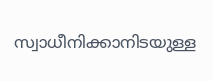സ്വാധീനിക്കാനിടയുള്ള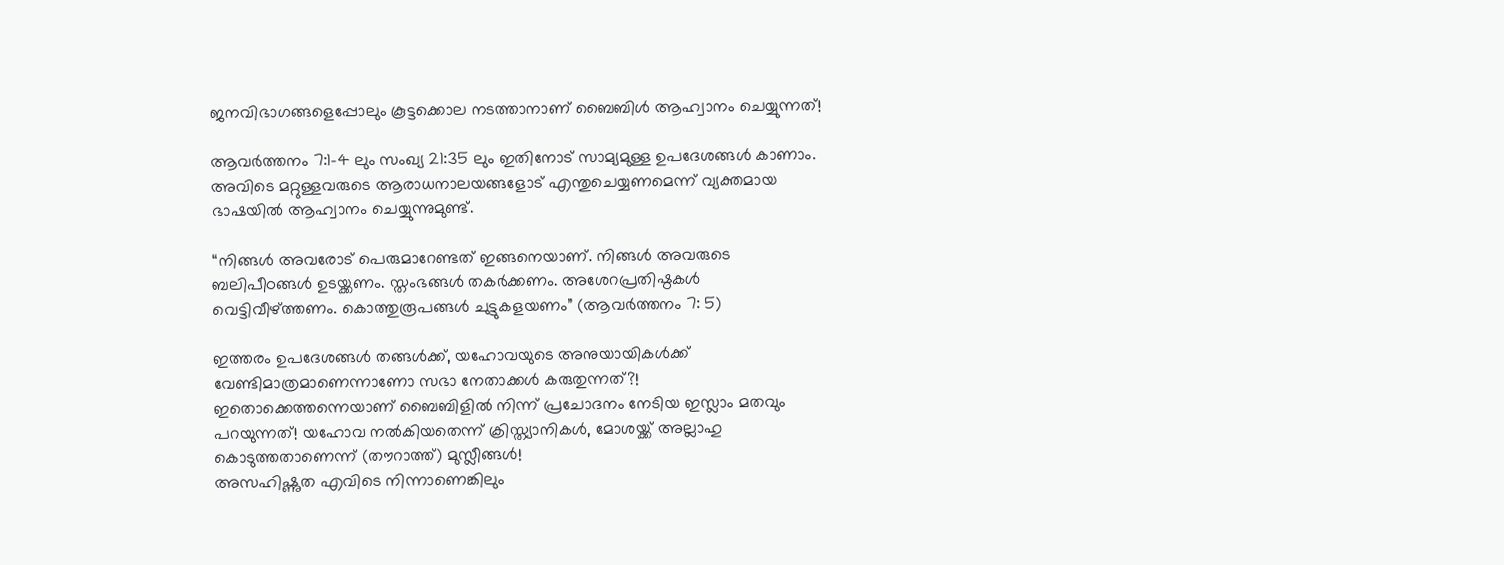ജനവിഭാഗങ്ങളെപ്പോലും കൂട്ടക്കൊല നടത്താനാണ് ബൈബിൾ ആഹ്വാനം ചെയ്യുന്നത്!

ആവർത്തനം 7:1-4 ലും സംഖ്യ 21:35 ലും ഇതിനോട് സാമ്യമുള്ള ഉപദേശങ്ങൾ കാണാം. അവിടെ മറ്റുള്ളവരുടെ ആരാധനാലയങ്ങളോട് എന്തുചെയ്യണമെന്ന് വ്യക്തമായ ഭാഷയിൽ ആഹ്വാനം ചെയ്യുന്നുമുണ്ട്.

“നിങ്ങൾ അവരോട് പെരുമാറേണ്ടത് ഇങ്ങനെയാണ്. നിങ്ങൾ അവരുടെ ബലിപീഠങ്ങൾ ഉടയ്ക്കണം. സ്തംഭങ്ങൾ തകർക്കണം. അശേറപ്രതിഷ്ഠകൾ വെട്ടിവീഴ്ത്തണം. കൊത്തുരൂപങ്ങൾ ചുട്ടുകളയണം” (ആവർത്തനം 7: 5)

ഇത്തരം ഉപദേശങ്ങൾ തങ്ങൾക്ക്, യഹോവയുടെ അനുയായികൾക്ക് വേണ്ടിമാത്രമാണെന്നാണോ സഭാ നേതാക്കൾ കരുതുന്നത്?!
ഇതൊക്കെത്തന്നെയാണ് ബൈബിളിൽ നിന്ന് പ്രചോദനം നേടിയ ഇസ്ലാം മതവും പറയുന്നത്! യഹോവ നൽകിയതെന്ന് ക്രിസ്ത്യാനികൾ, മോശയ്ക്ക് അല്ലാഹു കൊടുത്തതാണെന്ന് (തൗറാത്ത്) മുസ്ലീങ്ങൾ!
അസഹിഷ്ണുത എവിടെ നിന്നാണെങ്കിലും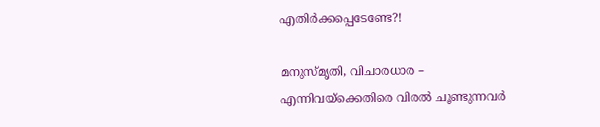എതിർക്കപ്പെടേണ്ടേ?!

മനുസ്മൃതി, വിചാരധാര – എന്നിവയ്ക്കെതിരെ വിരൽ ചൂണ്ടുന്നവർ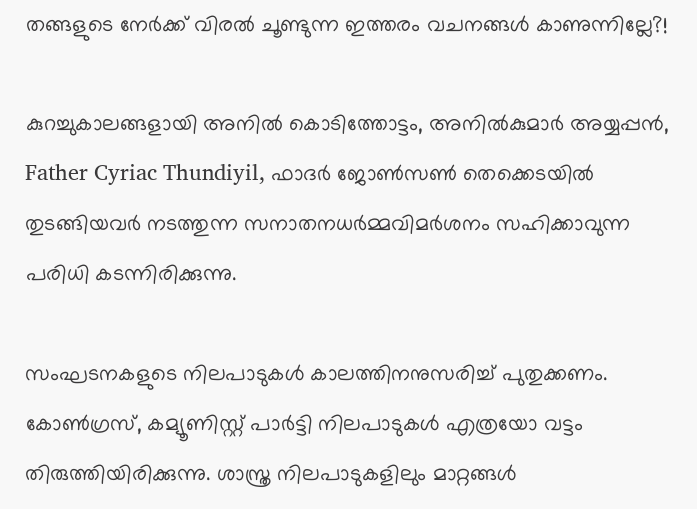തങ്ങളുടെ നേർക്ക് വിരൽ ചൂണ്ടുന്ന ഇത്തരം വചനങ്ങൾ കാണുന്നില്ലേ?!

കുറച്ചുകാലങ്ങളായി അനിൽ കൊടിത്തോട്ടം, അനിൽകുമാർ അയ്യപ്പൻ, Father Cyriac Thundiyil, ഫാദർ ജോൺസൺ തെക്കെടയിൽ തുടങ്ങിയവർ നടത്തുന്ന സനാതനധർമ്മവിമർശനം സഹിക്കാവുന്ന പരിധി കടന്നിരിക്കുന്നു.

സംഘടനകളുടെ നിലപാടുകൾ കാലത്തിനനുസരിച്ച് പുതുക്കണം. കോൺഗ്രസ്, കമ്യൂണിസ്റ്റ് പാർട്ടി നിലപാടുകൾ എത്രയോ വട്ടം തിരുത്തിയിരിക്കുന്നു. ശാസ്ത്ര നിലപാടുകളിലും മാറ്റങ്ങൾ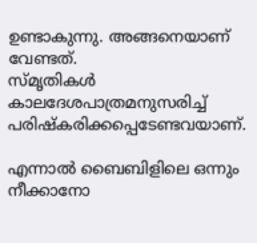ഉണ്ടാകുന്നു. അങ്ങനെയാണ് വേണ്ടത്.
സ്മൃതികൾ കാലദേശപാത്രമനുസരിച്ച് പരിഷ്കരിക്കപ്പെടേണ്ടവയാണ്.

എന്നാൽ ബൈബിളിലെ ഒന്നും നീക്കാനോ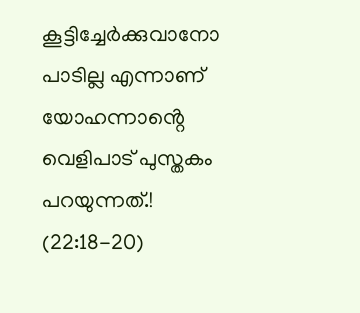കൂട്ടിച്ചേർക്കുവാനോ പാടില്ല എന്നാണ് യോഹന്നാൻ്റെ വെളിപാട് പുസ്തകം പറയുന്നത്.! (22:18-20)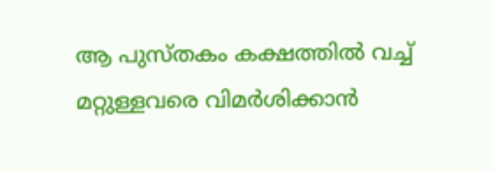ആ പുസ്തകം കക്ഷത്തിൽ വച്ച് മറ്റുള്ളവരെ വിമർശിക്കാൻ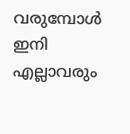വരുമ്പോൾ ഇനി എല്ലാവരും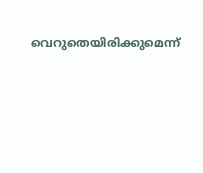വെറുതെയിരിക്കുമെന്ന്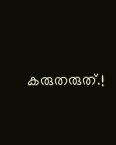കരുതരുത്.!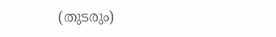(തുടരും)